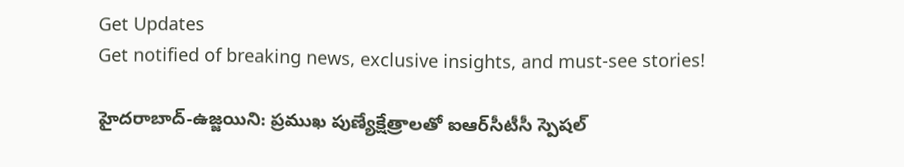Get Updates
Get notified of breaking news, exclusive insights, and must-see stories!

హైదరాబాద్-ఉజ్జయిని: ప్రముఖ పుణ్యేక్షేత్రాలతో ఐఆర్‌సీటీసీ స్పెష‌ల్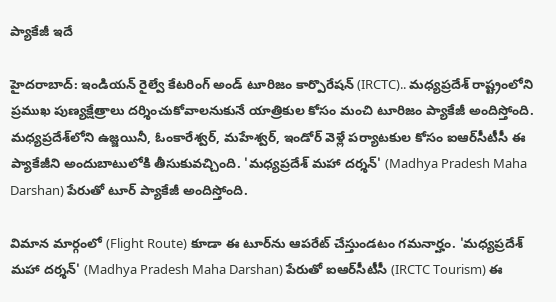ప్యాకేజీ ఇదే

హైదరాబాద్: ఇండియన్ రైల్వే కేటరింగ్ అండ్ టూరిజం కార్పొరేషన్ (IRCTC).. మధ్యప్రదేశ్ రాష్ట్రంలోని ప్రముఖ పుణ్యక్షేత్రాలు దర్శించుకోవాలనుకునే యాత్రికుల కోసం మంచి టూరిజం ప్యాకేజీ అందిస్తోంది. మధ్యప్రదేశ్‌లోని ఉజ్జయినీ, ఓంకారేశ్వర్, మహేశ్వర్, ఇండోర్ వెళ్లే పర్యాటకుల కోసం ఐఆర్‌సీటీసీ ఈ ప్యాకేజీని అందుబాటులోకి తీసుకువచ్చింది. 'మధ్యప్రదేశ్ మహా దర్శన్' (Madhya Pradesh Maha Darshan) పేరుతో టూర్ ప్యాకేజీ అందిస్తోంది.

విమాన‌ మార్గంలో (Flight Route) కూడా ఈ టూర్‌ను ఆపరేట్ చేస్తుండటం గమనార్హం. 'మధ్యప్రదేశ్ మహా దర్శన్' (Madhya Pradesh Maha Darshan) పేరుతో ఐఆర్‌సీటీసీ (IRCTC Tourism) ఈ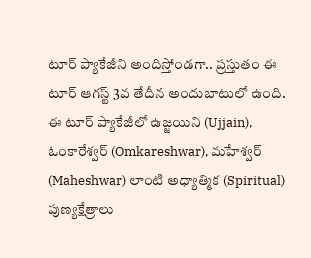టూర్‌ ప్యాకేజీని అందిస్తోండ‌గా.. ప్రస్తుతం ఈ టూర్ ఆగస్ట్ 3వ‌ తేదీన అందుబాటులో ఉంది. ఈ టూర్ ప్యాకేజీలో ఉజ్జయిని (Ujjain), ఓంకారేశ్వర్ (Omkareshwar), మహేశ్వర్ (Maheshwar) లాంటి అధ్యాత్మిక (Spiritual) పుణ్యక్షేత్రాలు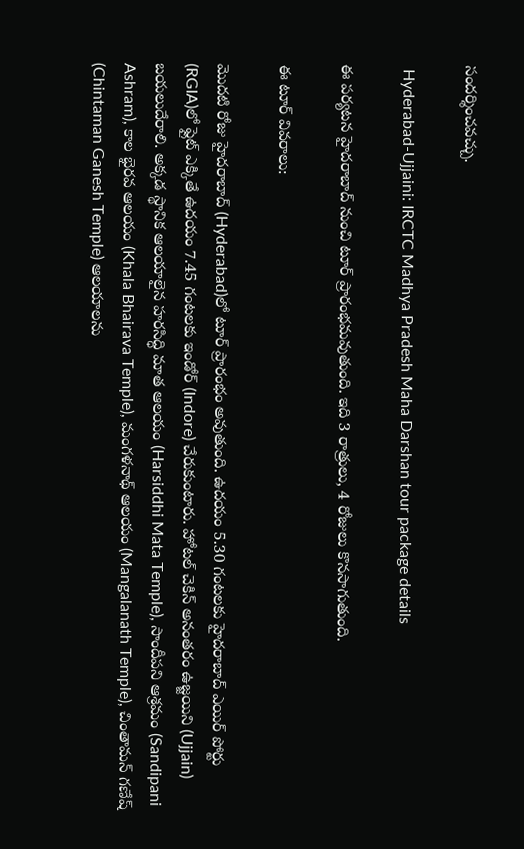సందర్శించవచ్చు.

 Hyderabad-Ujjaini: IRCTC Madhya Pradesh Maha Darshan tour package details

ఈ పర్యటన హైదరాబాద్ నుంచి టూర్ ప్రారంభమవుతుంది. ఇది 3 రాత్రులు, 4 రోజులు కొనసాగుతుంది.

ఈ టూర్ వివరాలు:

మొదటి రోజు హైదరాబాద్‌ (Hyderabad)లో టూర్ ప్రారంభం అవుతుంది. ఉదయం 5.30 గంటలకు హైదరాబాద్ ఎయిర్ పోర్టు (RGIA)లో ఫ్లైట్ ఎక్కితే ఉదయం 7.45 గంటలకు ఇండోర్ (Indore) చేరుకుంటారు. హోటల్ చెకిన్ అనంత‌రం ఉజ్జ‌యిని (Ujjain) బ‌య‌లుదేరాలి. అక్క‌డ స్థానిక ఆలయాలైన హరసిద్ధి మాత ఆలయం (Harsiddhi Mata Temple), సాందీపని ఆశ్రమం (Sandipani Ashram), కాల భైరవ ఆలయం (Khala Bhairava Temple), మంగళనాథ్ ఆలయం (Mangalanath Temple), చింతామన్ గణేష్ (Chintaman Ganesh Temple) ఆలయాలను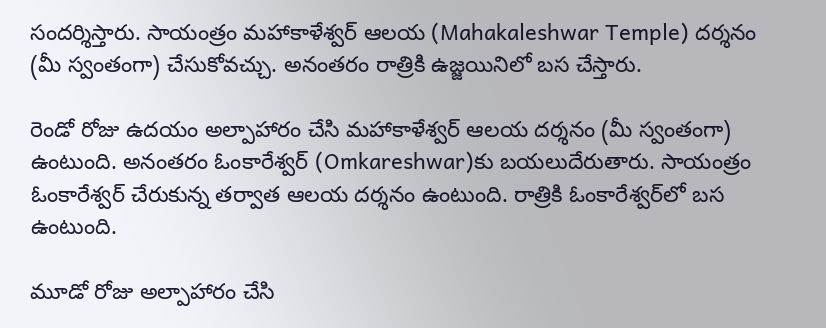సందర్శిస్తారు. సాయంత్రం మహాకాళేశ్వర్ ఆలయ (Mahakaleshwar Temple) దర్శనం (మీ స్వంతంగా) చేసుకోవ‌చ్చు. అనంత‌రం రాత్రికి ఉజ్జయినిలో బస చేస్తారు.

రెండో రోజు ఉదయం అల్పాహారం చేసి మహాకాళేశ్వర్ ఆలయ దర్శనం (మీ స్వంతంగా) ఉంటుంది. అనంత‌రం ఓంకారేశ్వర్‌ (Omkareshwar)కు బ‌య‌లుదేరుతారు. సాయంత్రం ఓంకారేశ్వర్ చేరుకున్న తర్వాత ఆలయ దర్శనం ఉంటుంది. రాత్రికి ఓంకారేశ్వర్‌లో బస ఉంటుంది.

మూడో రోజు అల్పాహారం చేసి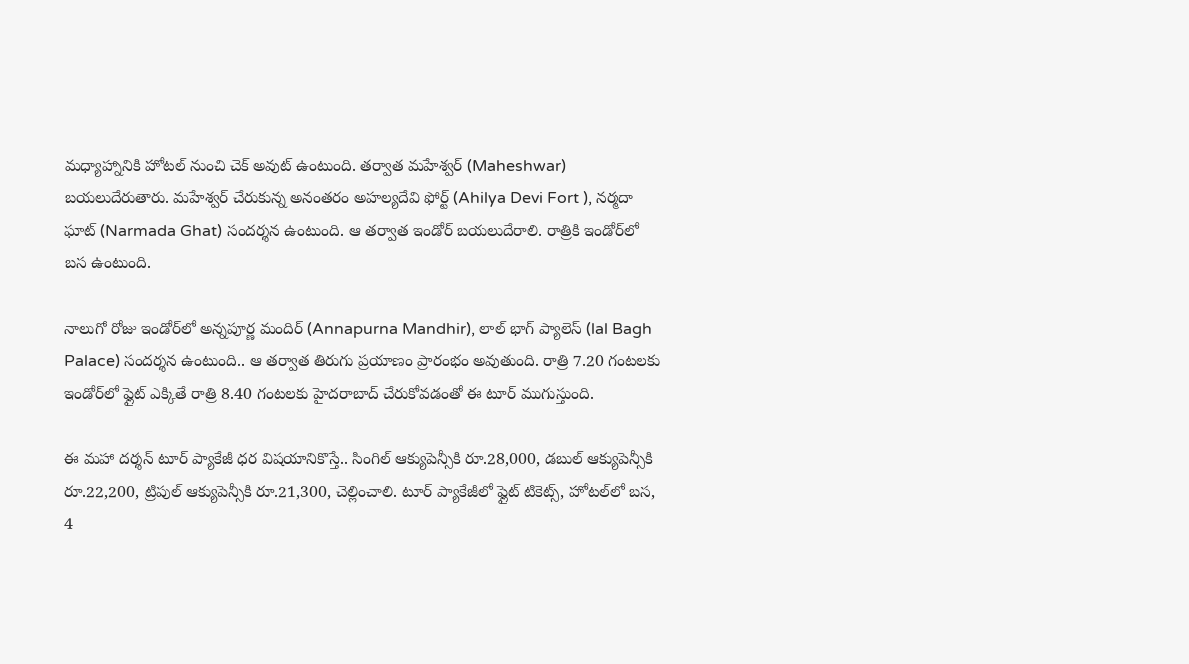మధ్యాహ్నానికి హోటల్ నుంచి చెక్ అవుట్ ఉంటుంది. తర్వాత మహేశ్వర్ (Maheshwar) బ‌య‌లుదేరుతారు. మహేశ్వర్ చేరుకున్న అనంత‌రం అహల్యదేవి ఫోర్ట్ (Ahilya Devi Fort ), నర్మదా ఘాట్ (Narmada Ghat) సందర్శన ఉంటుంది. ఆ తర్వాత ఇండోర్ బయలుదేరాలి. రాత్రికి ఇండోర్‌లో బస ఉంటుంది.

నాలుగో రోజు ఇండోర్‌లో అన్నపూర్ణ మందిర్ (Annapurna Mandhir), లాల్ భాగ్ ప్యాలెస్ (lal Bagh Palace) సందర్శన ఉంటుంది.. ఆ తర్వాత తిరుగు ప్రయాణం ప్రారంభం అవుతుంది. రాత్రి 7.20 గంటలకు ఇండోర్‌లో ఫ్లైట్ ఎక్కితే రాత్రి 8.40 గంటలకు హైదరాబాద్ చేరుకోవడంతో ఈ టూర్ ముగుస్తుంది.

ఈ మహా దర్శన్ టూర్ ప్యాకేజీ ధర విషయానికొస్తే.. సింగిల్ ఆక్యుపెన్సీకి రూ.28,000, డబుల్ ఆక్యుపెన్సీకి రూ.22,200, ట్రిపుల్ ఆక్యుపెన్సీకి రూ.21,300, చెల్లించాలి. టూర్ ప్యాకేజీలో ఫ్లైట్ టికెట్స్, హోటల్‌లో బస, 4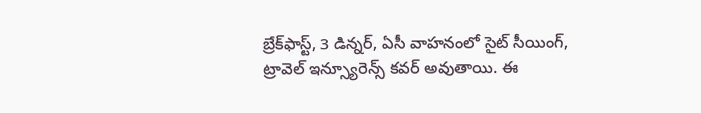బ్రేక్‌ఫాస్ట్, 3 డిన్నర్, ఏసీ వాహనంలో సైట్ సీయింగ్, ట్రావెల్ ఇన్స్యూరెన్స్ కవర్ అవుతాయి. ఈ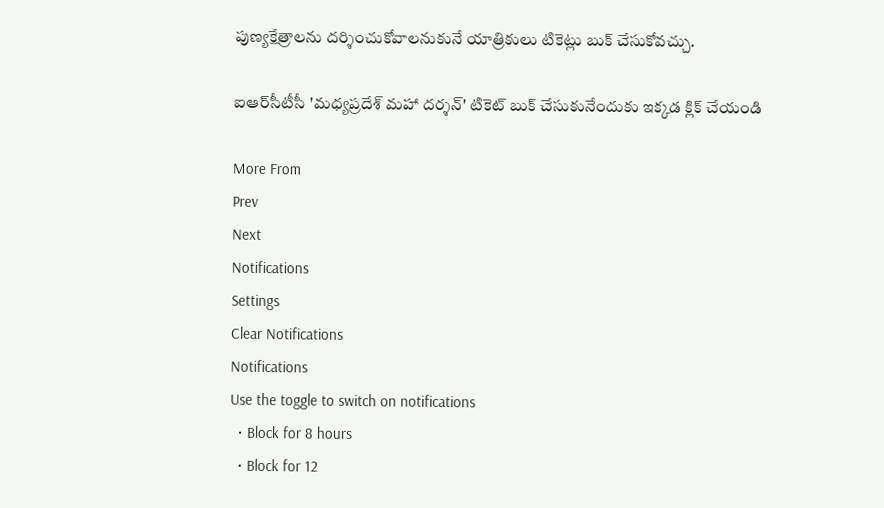పుణ్యక్షేత్రాలను దర్శించుకోవాలనుకునే యాత్రికులు టికెట్లు బుక్ చేసుకోవచ్చు.

ఐఆర్‌సీటీసీ 'మధ్యప్రదేశ్ మహా దర్శన్' టికెట్ బుక్ చేసుకునేందుకు ఇక్కడ క్లిక్ చేయండి

More From
Prev
Next
Notifications
Settings
Clear Notifications
Notifications
Use the toggle to switch on notifications
  • Block for 8 hours
  • Block for 12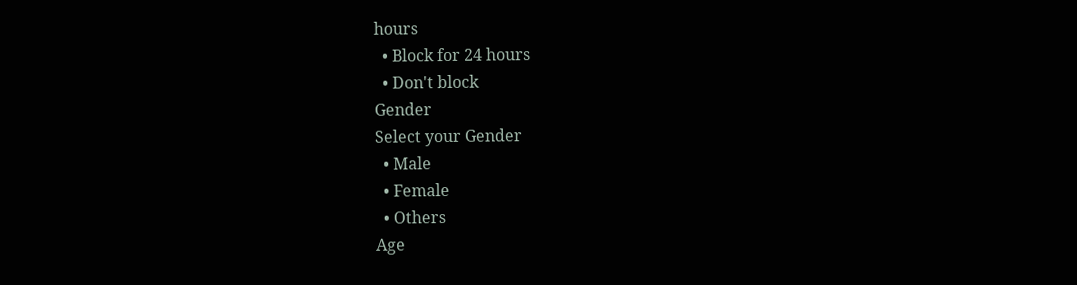hours
  • Block for 24 hours
  • Don't block
Gender
Select your Gender
  • Male
  • Female
  • Others
Age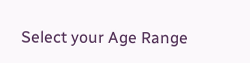Select your Age Range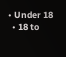• Under 18
  • 18 to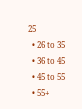25
  • 26 to 35
  • 36 to 45
  • 45 to 55
  • 55+